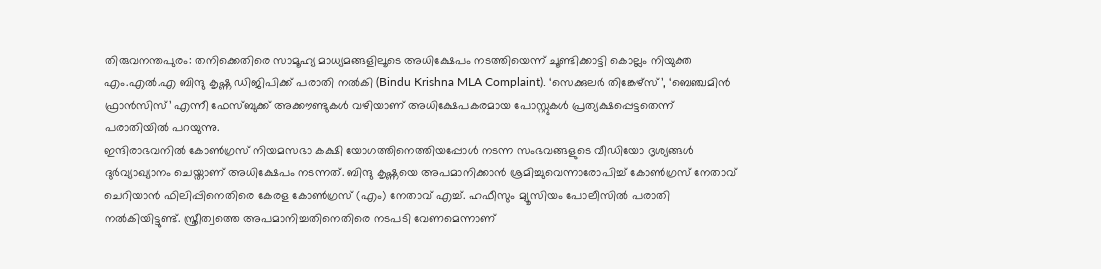തിരുവനന്തപുരം: തനിക്കെതിരെ സാമൂഹ്യ മാധ്യമങ്ങളിലൂടെ അധിക്ഷേപം നടത്തിയെന്ന് ചൂണ്ടിക്കാട്ടി കൊല്ലം നിയുക്ത എം.എൽ.എ ബിന്ദു കൃഷ്ണ ഡിജിപിക്ക് പരാതി നൽകി (Bindu Krishna MLA Complaint). ‘സെക്കുലർ തിങ്കേഴ്സ്’, ‘ബെഞ്ചമിൻ ഫ്രാൻസിസ്’ എന്നീ ഫേസ്ബുക്ക് അക്കൗണ്ടുകൾ വഴിയാണ് അധിക്ഷേപകരമായ പോസ്റ്റുകൾ പ്രത്യക്ഷപ്പെട്ടതെന്ന് പരാതിയിൽ പറയുന്നു.
ഇന്ദിരാഭവനിൽ കോൺഗ്രസ് നിയമസഭാ കക്ഷി യോഗത്തിനെത്തിയപ്പോൾ നടന്ന സംഭവങ്ങളുടെ വീഡിയോ ദൃശ്യങ്ങൾ ദുർവ്യാഖ്യാനം ചെയ്താണ് അധിക്ഷേപം നടന്നത്. ബിന്ദു കൃഷ്ണയെ അപമാനിക്കാൻ ശ്രമിച്ചുവെന്നാരോപിച്ച് കോൺഗ്രസ് നേതാവ് ചെറിയാൻ ഫിലിപ്പിനെതിരെ കേരള കോൺഗ്രസ് (എം) നേതാവ് എച്ച്. ഹഫീസും മ്യൂസിയം പോലീസിൽ പരാതി നൽകിയിട്ടുണ്ട്. സ്ത്രീത്വത്തെ അപമാനിച്ചതിനെതിരെ നടപടി വേണമെന്നാണ്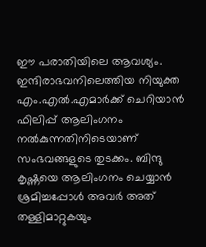ഈ പരാതിയിലെ ആവശ്യം.
ഇന്ദിരാഭവനിലെത്തിയ നിയുക്ത എം.എൽ.എമാർക്ക് ചെറിയാൻ ഫിലിപ്പ് ആലിംഗനം നൽകുന്നതിനിടെയാണ് സംഭവങ്ങളുടെ തുടക്കം. ബിന്ദു കൃഷ്ണയെ ആലിംഗനം ചെയ്യാൻ ശ്രമിച്ചപ്പോൾ അവർ അത് തള്ളിമാറ്റുകയും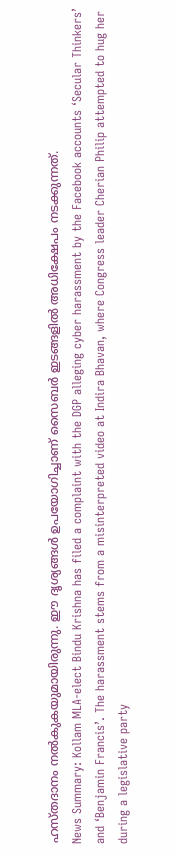ഹസ്തദാനം നൽകുകയുമായിരുന്നു. ഈ ദൃശ്യങ്ങൾ ഉപയോഗിച്ചാണ് സൈബർ ഇടങ്ങളിൽ അധിക്ഷേപം നടക്കുന്നത്.
News Summary: Kollam MLA-elect Bindu Krishna has filed a complaint with the DGP alleging cyber harassment by the Facebook accounts ‘Secular Thinkers’ and ‘Benjamin Francis’. The harassment stems from a misinterpreted video at Indira Bhavan, where Congress leader Cherian Philip attempted to hug her during a legislative party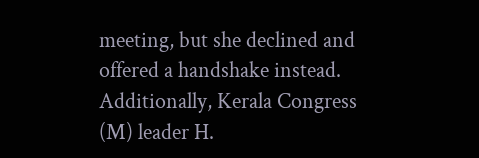meeting, but she declined and offered a handshake instead. Additionally, Kerala Congress (M) leader H.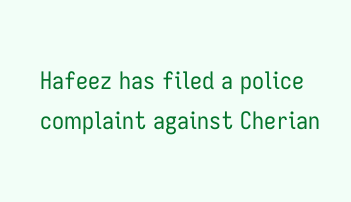Hafeez has filed a police complaint against Cherian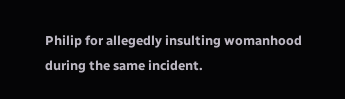Philip for allegedly insulting womanhood during the same incident.